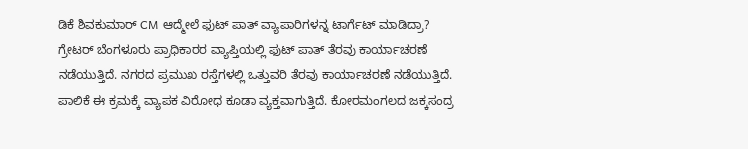ಡಿಕೆ ಶಿವಕುಮಾರ್ CM ಆದ್ಮೇಲೆ ಫುಟ್ ಪಾತ್ ವ್ಯಾಪಾರಿಗಳನ್ನ ಟಾರ್ಗೆಟ್ ಮಾಡಿದ್ರಾ?
ಗ್ರೇಟರ್ ಬೆಂಗಳೂರು ಪ್ರಾಧಿಕಾರರ ವ್ಯಾಪ್ತಿಯಲ್ಲಿ ಫುಟ್ ಪಾತ್ ತೆರವು ಕಾರ್ಯಾಚರಣೆ ನಡೆಯುತ್ತಿದೆ. ನಗರದ ಪ್ರಮುಖ ರಸ್ತೆಗಳಲ್ಲಿ ಒತ್ತುವರಿ ತೆರವು ಕಾರ್ಯಾಚರಣೆ ನಡೆಯುತ್ತಿದೆ. ಪಾಲಿಕೆ ಈ ಕ್ರಮಕ್ಕೆ ವ್ಯಾಪಕ ವಿರೋಧ ಕೂಡಾ ವ್ಯಕ್ತವಾಗುತ್ತಿದೆ. ಕೋರಮಂಗಲದ ಜಕ್ಕಸಂದ್ರ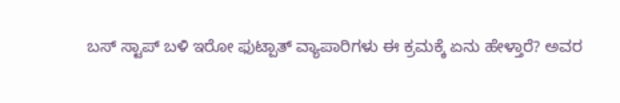ಬಸ್ ಸ್ಟಾಪ್ ಬಳಿ ಇರೋ ಫುಟ್ಪಾತ್ ವ್ಯಾಪಾರಿಗಳು ಈ ಕ್ರಮಕ್ಕೆ ಏನು ಹೇಳ್ತಾರೆ? ಅವರ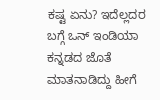ಕಷ್ಟ ಏನು? ಇದೆಲ್ಲದರ ಬಗ್ಗೆ ಒನ್ ಇಂಡಿಯಾ ಕನ್ನಡದ ಜೊತೆ ಮಾತನಾಡಿದ್ದು ಹೀಗೆ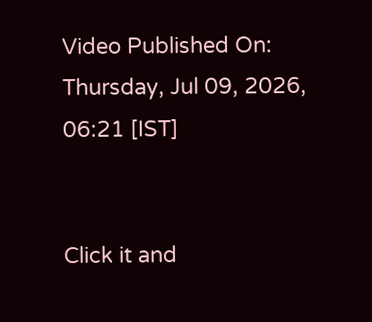Video Published On: Thursday, Jul 09, 2026, 06:21 [IST]


Click it and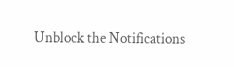Unblock the Notifications